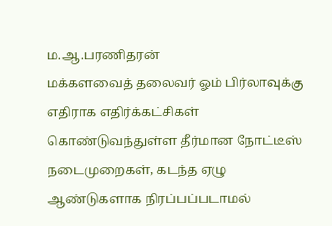ம.ஆ.பரணிதரன்
மக்களவைத் தலைவர் ஓம் பிர்லாவுக்கு எதிராக எதிர்க்கட்சிகள் கொண்டுவந்துள்ள தீர்மான நோட்டீஸ் நடைமுறைகள், கடந்த ஏழு ஆண்டுகளாக நிரப்பப்படாமல்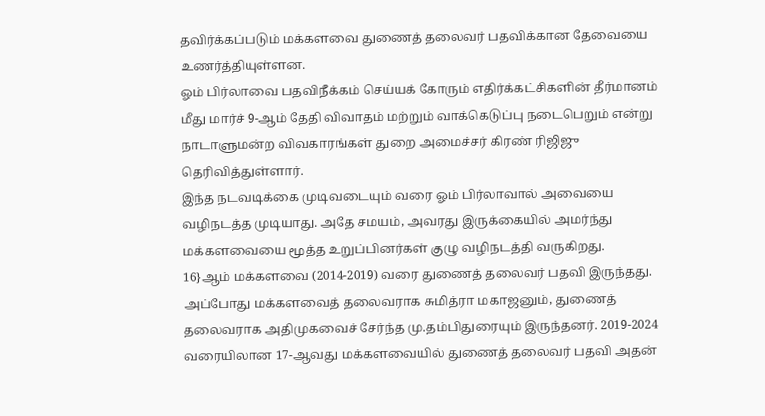தவிர்க்கப்படும் மக்களவை துணைத் தலைவர் பதவிக்கான தேவையை உணர்த்தியுள்ளன.
ஓம் பிர்லாவை பதவிநீக்கம் செய்யக் கோரும் எதிர்க்கட்சிகளின் தீர்மானம் மீது மார்ச் 9-ஆம் தேதி விவாதம் மற்றும் வாக்கெடுப்பு நடைபெறும் என்று நாடாளுமன்ற விவகாரங்கள் துறை அமைச்சர் கிரண் ரிஜிஜு தெரிவித்துள்ளார்.
இந்த நடவடிக்கை முடிவடையும் வரை ஓம் பிர்லாவால் அவையை வழிநடத்த முடியாது. அதே சமயம், அவரது இருக்கையில் அமர்ந்து மக்களவையை மூத்த உறுப்பினர்கள் குழு வழிநடத்தி வருகிறது.
16}ஆம் மக்களவை (2014-2019) வரை துணைத் தலைவர் பதவி இருந்தது. அப்போது மக்களவைத் தலைவராக சுமித்ரா மகாஜனும், துணைத் தலைவராக அதிமுகவைச் சேர்ந்த மு.தம்பிதுரையும் இருந்தனர். 2019-2024 வரையிலான 17-ஆவது மக்களவையில் துணைத் தலைவர் பதவி அதன்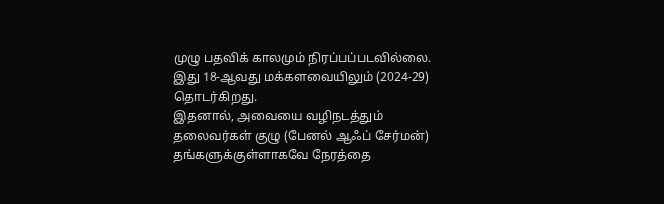முழு பதவிக் காலமும் நிரப்பப்படவில்லை. இது 18-ஆவது மக்களவையிலும் (2024-29) தொடர்கிறது.
இதனால், அவையை வழிநடத்தும் தலைவர்கள் குழு (பேனல் ஆஃப் சேர்மன்) தங்களுக்குள்ளாகவே நேரத்தை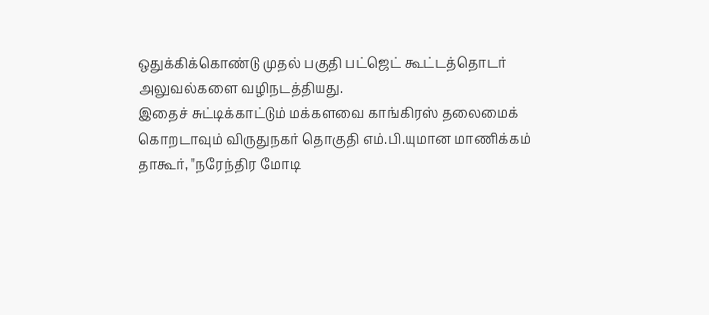ஒதுக்கிக்கொண்டு முதல் பகுதி பட்ஜெட் கூட்டத்தொடர் அலுவல்களை வழிநடத்தியது.
இதைச் சுட்டிக்காட்டும் மக்களவை காங்கிரஸ் தலைமைக் கொறடாவும் விருதுநகர் தொகுதி எம்.பி.யுமான மாணிக்கம் தாகூர், "நரேந்திர மோடி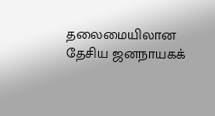தலைமையிலான தேசிய ஜனநாயகக்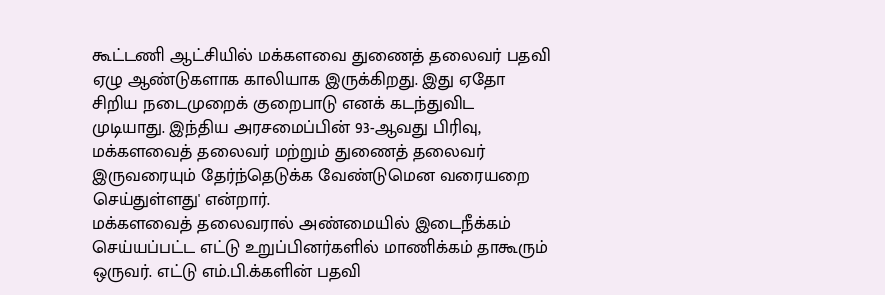கூட்டணி ஆட்சியில் மக்களவை துணைத் தலைவர் பதவி ஏழு ஆண்டுகளாக காலியாக இருக்கிறது. இது ஏதோ சிறிய நடைமுறைக் குறைபாடு எனக் கடந்துவிட முடியாது. இந்திய அரசமைப்பின் 93-ஆவது பிரிவு, மக்களவைத் தலைவர் மற்றும் துணைத் தலைவர் இருவரையும் தேர்ந்தெடுக்க வேண்டுமென வரையறை செய்துள்ளது' என்றார்.
மக்களவைத் தலைவரால் அண்மையில் இடைநீக்கம் செய்யப்பட்ட எட்டு உறுப்பினர்களில் மாணிக்கம் தாகூரும் ஒருவர். எட்டு எம்.பி.க்களின் பதவி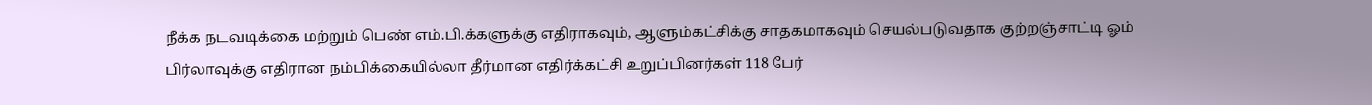நீக்க நடவடிக்கை மற்றும் பெண் எம்.பி.க்களுக்கு எதிராகவும், ஆளும்கட்சிக்கு சாதகமாகவும் செயல்படுவதாக குற்றஞ்சாட்டி ஓம் பிர்லாவுக்கு எதிரான நம்பிக்கையில்லா தீர்மான எதிர்க்கட்சி உறுப்பினர்கள் 118 பேர்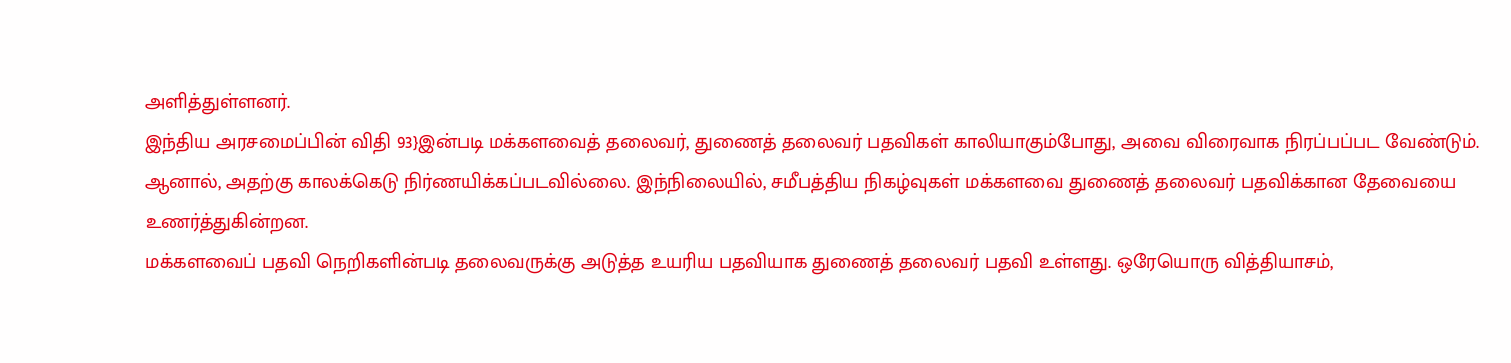அளித்துள்ளனர்.
இந்திய அரசமைப்பின் விதி 93}இன்படி மக்களவைத் தலைவர், துணைத் தலைவர் பதவிகள் காலியாகும்போது, அவை விரைவாக நிரப்பப்பட வேண்டும். ஆனால், அதற்கு காலக்கெடு நிர்ணயிக்கப்படவில்லை. இந்நிலையில், சமீபத்திய நிகழ்வுகள் மக்களவை துணைத் தலைவர் பதவிக்கான தேவையை உணர்த்துகின்றன.
மக்களவைப் பதவி நெறிகளின்படி தலைவருக்கு அடுத்த உயரிய பதவியாக துணைத் தலைவர் பதவி உள்ளது. ஒரேயொரு வித்தியாசம்,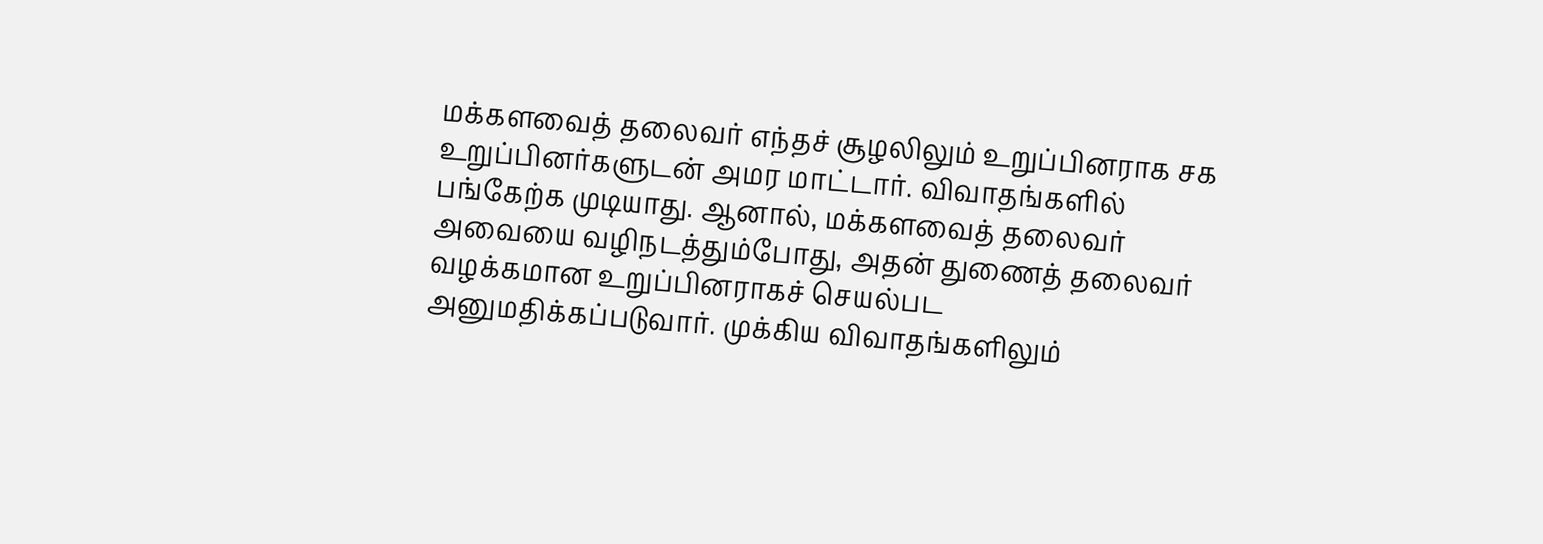மக்களவைத் தலைவர் எந்தச் சூழலிலும் உறுப்பினராக சக உறுப்பினர்களுடன் அமர மாட்டார். விவாதங்களில் பங்கேற்க முடியாது. ஆனால், மக்களவைத் தலைவர் அவையை வழிநடத்தும்போது, அதன் துணைத் தலைவர் வழக்கமான உறுப்பினராகச் செயல்பட அனுமதிக்கப்படுவார். முக்கிய விவாதங்களிலும்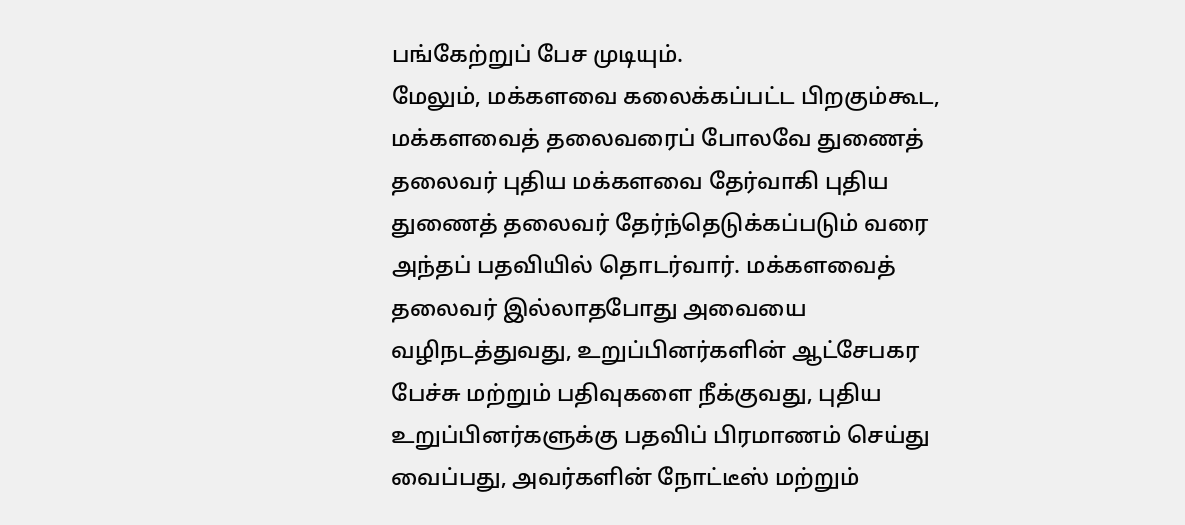பங்கேற்றுப் பேச முடியும்.
மேலும், மக்களவை கலைக்கப்பட்ட பிறகும்கூட, மக்களவைத் தலைவரைப் போலவே துணைத் தலைவர் புதிய மக்களவை தேர்வாகி புதிய துணைத் தலைவர் தேர்ந்தெடுக்கப்படும் வரை அந்தப் பதவியில் தொடர்வார். மக்களவைத் தலைவர் இல்லாதபோது அவையை வழிநடத்துவது, உறுப்பினர்களின் ஆட்சேபகர பேச்சு மற்றும் பதிவுகளை நீக்குவது, புதிய உறுப்பினர்களுக்கு பதவிப் பிரமாணம் செய்து வைப்பது, அவர்களின் நோட்டீஸ் மற்றும்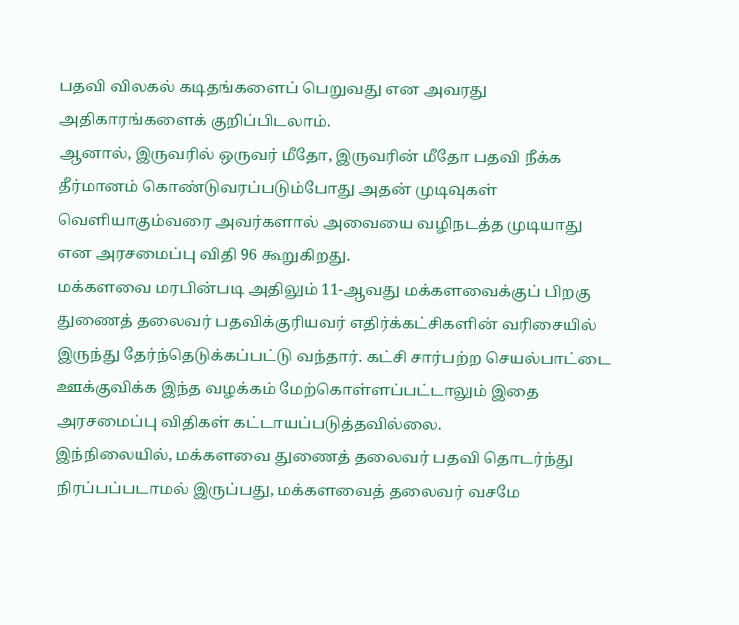பதவி விலகல் கடிதங்களைப் பெறுவது என அவரது அதிகாரங்களைக் குறிப்பிடலாம்.
ஆனால், இருவரில் ஒருவர் மீதோ, இருவரின் மீதோ பதவி நீக்க தீர்மானம் கொண்டுவரப்படும்போது அதன் முடிவுகள் வெளியாகும்வரை அவர்களால் அவையை வழிநடத்த முடியாது என அரசமைப்பு விதி 96 கூறுகிறது.
மக்களவை மரபின்படி அதிலும் 11-ஆவது மக்களவைக்குப் பிறகு துணைத் தலைவர் பதவிக்குரியவர் எதிர்க்கட்சிகளின் வரிசையில் இருந்து தேர்ந்தெடுக்கப்பட்டு வந்தார். கட்சி சார்பற்ற செயல்பாட்டை ஊக்குவிக்க இந்த வழக்கம் மேற்கொள்ளப்பட்டாலும் இதை அரசமைப்பு விதிகள் கட்டாயப்படுத்தவில்லை.
இந்நிலையில், மக்களவை துணைத் தலைவர் பதவி தொடர்ந்து நிரப்பப்படாமல் இருப்பது, மக்களவைத் தலைவர் வசமே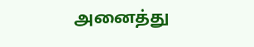அனைத்து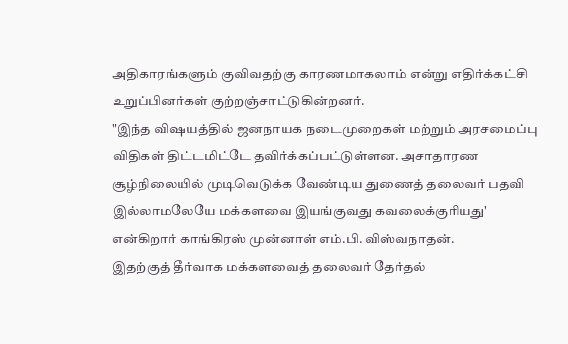அதிகாரங்களும் குவிவதற்கு காரணமாகலாம் என்று எதிர்க்கட்சி உறுப்பினர்கள் குற்றஞ்சாட்டுகின்றனர்.
"இந்த விஷயத்தில் ஜனநாயக நடைமுறைகள் மற்றும் அரசமைப்பு விதிகள் திட்டமிட்டே தவிர்க்கப்பட்டுள்ளன. அசாதாரண சூழ்நிலையில் முடிவெடுக்க வேண்டிய துணைத் தலைவர் பதவி இல்லாமலேயே மக்களவை இயங்குவது கவலைக்குரியது' என்கிறார் காங்கிரஸ் முன்னாள் எம்.பி. விஸ்வநாதன்.
இதற்குத் தீர்வாக மக்களவைத் தலைவர் தேர்தல்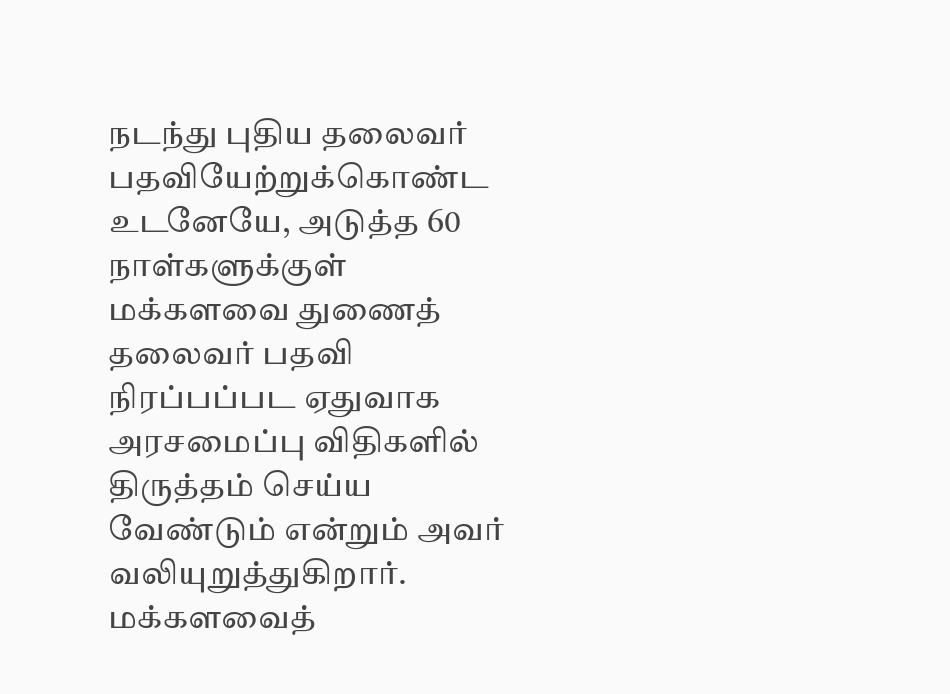நடந்து புதிய தலைவர் பதவியேற்றுக்கொண்ட உடனேயே, அடுத்த 60 நாள்களுக்குள் மக்களவை துணைத் தலைவர் பதவி நிரப்பப்பட ஏதுவாக அரசமைப்பு விதிகளில் திருத்தம் செய்ய வேண்டும் என்றும் அவர் வலியுறுத்துகிறார்.
மக்களவைத்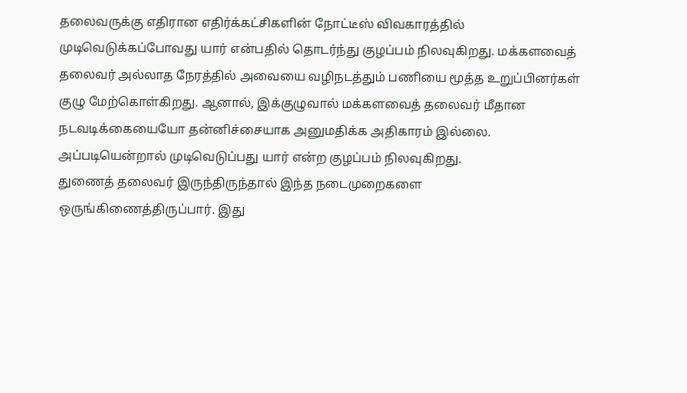தலைவருக்கு எதிரான எதிர்க்கட்சிகளின் நோட்டீஸ் விவகாரத்தில் முடிவெடுக்கப்போவது யார் என்பதில் தொடர்ந்து குழப்பம் நிலவுகிறது. மக்களவைத் தலைவர் அல்லாத நேரத்தில் அவையை வழிநடத்தும் பணியை மூத்த உறுப்பினர்கள் குழு மேற்கொள்கிறது. ஆனால், இக்குழுவால் மக்களவைத் தலைவர் மீதான நடவடிக்கையையோ தன்னிச்சையாக அனுமதிக்க அதிகாரம் இல்லை. அப்படியென்றால் முடிவெடுப்பது யார் என்ற குழப்பம் நிலவுகிறது.
துணைத் தலைவர் இருந்திருந்தால் இந்த நடைமுறைகளை ஒருங்கிணைத்திருப்பார். இது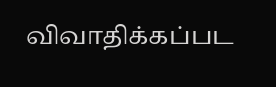விவாதிக்கப்பட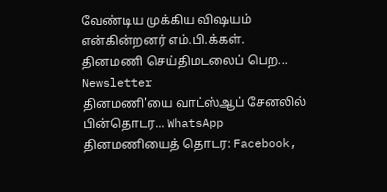வேண்டிய முக்கிய விஷயம் என்கின்றனர் எம்.பி.க்கள்.
தினமணி செய்திமடலைப் பெற... Newsletter
தினமணி'யை வாட்ஸ்ஆப் சேனலில் பின்தொடர... WhatsApp
தினமணியைத் தொடர: Facebook,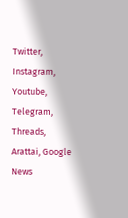Twitter, Instagram, Youtube, Telegram, Threads, Arattai, Google News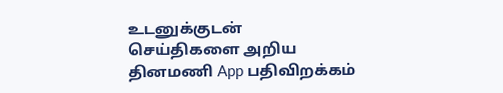உடனுக்குடன் செய்திகளை அறிய தினமணி App பதிவிறக்கம்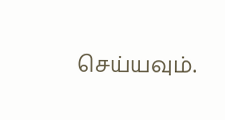செய்யவும்.